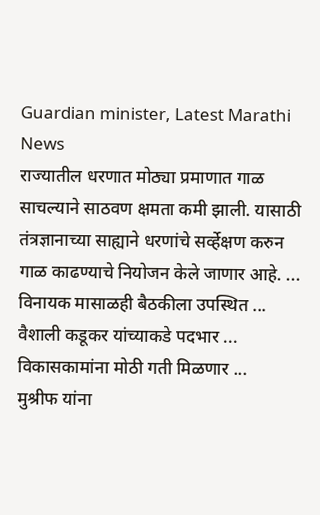Guardian minister, Latest Marathi News
राज्यातील धरणात मोठ्या प्रमाणात गाळ साचल्याने साठवण क्षमता कमी झाली. यासाठी तंत्रज्ञानाच्या साह्याने धरणांचे सर्व्हेक्षण करुन गाळ काढण्याचे नियोजन केले जाणार आहे. ...
विनायक मासाळही बैठकीला उपस्थित ...
वैशाली कडूकर यांच्याकडे पदभार ...
विकासकामांना मोठी गती मिळणार ...
मुश्रीफ यांना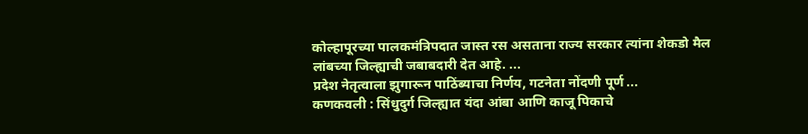कोल्हापूरच्या पालकमंत्रिपदात जास्त रस असताना राज्य सरकार त्यांना शेकडो मैल लांबच्या जिल्ह्याची जबाबदारी देत आहे. ...
प्रदेश नेतृत्वाला झुगारून पाठिंब्याचा निर्णय, गटनेता नोंदणी पूर्ण ...
कणकवली : सिंधुदुर्ग जिल्ह्यात यंदा आंबा आणि काजू पिकाचे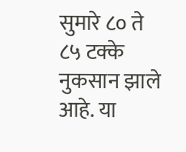सुमारे ८० ते ८५ टक्के नुकसान झाले आहे. या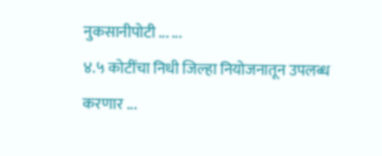नुकसानीपोटी ... ...
४.५ कोटींचा निधी जिल्हा नियोजनातून उपलब्ध करणार ...